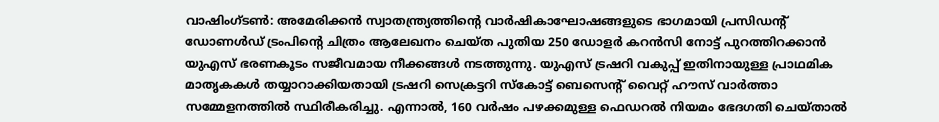വാഷിംഗ്ടൺ: അമേരിക്കൻ സ്വാതന്ത്ര്യത്തിൻ്റെ വാർഷികാഘോഷങ്ങളുടെ ഭാഗമായി പ്രസിഡൻ്റ് ഡോണൾഡ് ട്രംപിൻ്റെ ചിത്രം ആലേഖനം ചെയ്ത പുതിയ 250 ഡോളർ കറൻസി നോട്ട് പുറത്തിറക്കാൻ യുഎസ് ഭരണകൂടം സജീവമായ നീക്കങ്ങൾ നടത്തുന്നു. യുഎസ് ട്രഷറി വകുപ്പ് ഇതിനായുള്ള പ്രാഥമിക മാതൃകകൾ തയ്യാറാക്കിയതായി ട്രഷറി സെക്രട്ടറി സ്കോട്ട് ബെസെൻ്റ് വൈറ്റ് ഹൗസ് വാർത്താ സമ്മേളനത്തിൽ സ്ഥിരീകരിച്ചു. എന്നാൽ, 160 വർഷം പഴക്കമുള്ള ഫെഡറൽ നിയമം ഭേദഗതി ചെയ്താൽ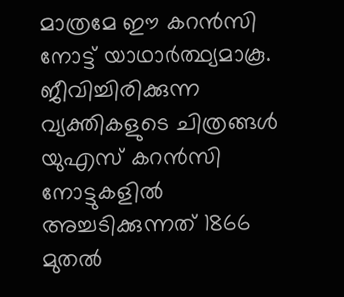മാത്രമേ ഈ കറൻസി നോട്ട് യാഥാർത്ഥ്യമാകൂ.
ജീവിച്ചിരിക്കുന്ന വ്യക്തികളുടെ ചിത്രങ്ങൾ യുഎസ് കറൻസി നോട്ടുകളിൽ അച്ചടിക്കുന്നത് 1866 മുതൽ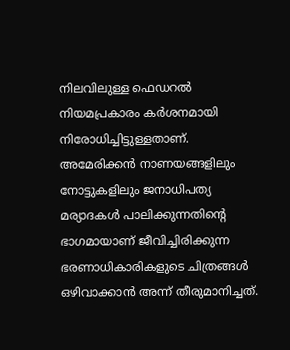നിലവിലുള്ള ഫെഡറൽ നിയമപ്രകാരം കർശനമായി നിരോധിച്ചിട്ടുള്ളതാണ്. അമേരിക്കൻ നാണയങ്ങളിലും നോട്ടുകളിലും ജനാധിപത്യ മര്യാദകൾ പാലിക്കുന്നതിൻ്റെ ഭാഗമായാണ് ജീവിച്ചിരിക്കുന്ന ഭരണാധികാരികളുടെ ചിത്രങ്ങൾ ഒഴിവാക്കാൻ അന്ന് തീരുമാനിച്ചത്.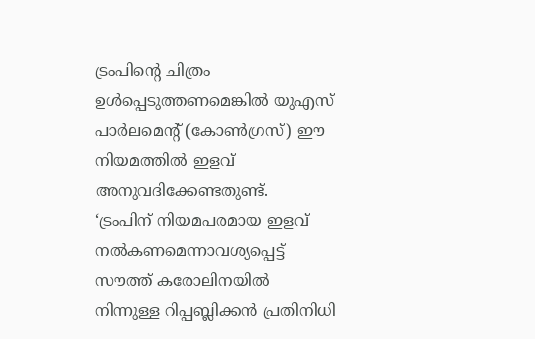ട്രംപിൻ്റെ ചിത്രം ഉൾപ്പെടുത്തണമെങ്കിൽ യുഎസ് പാർലമെൻ്റ് (കോൺഗ്രസ്) ഈ നിയമത്തിൽ ഇളവ് അനുവദിക്കേണ്ടതുണ്ട്.
‘ട്രംപിന് നിയമപരമായ ഇളവ് നൽകണമെന്നാവശ്യപ്പെട്ട് സൗത്ത് കരോലിനയിൽ നിന്നുള്ള റിപ്പബ്ലിക്കൻ പ്രതിനിധി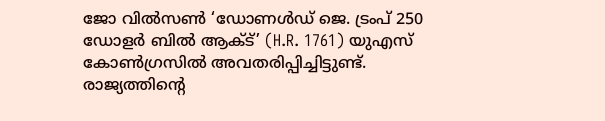ജോ വിൽസൺ ‘ഡോണൾഡ് ജെ. ട്രംപ് 250 ഡോളർ ബിൽ ആക്ട്’ (H.R. 1761) യുഎസ് കോൺഗ്രസിൽ അവതരിപ്പിച്ചിട്ടുണ്ട്. രാജ്യത്തിൻ്റെ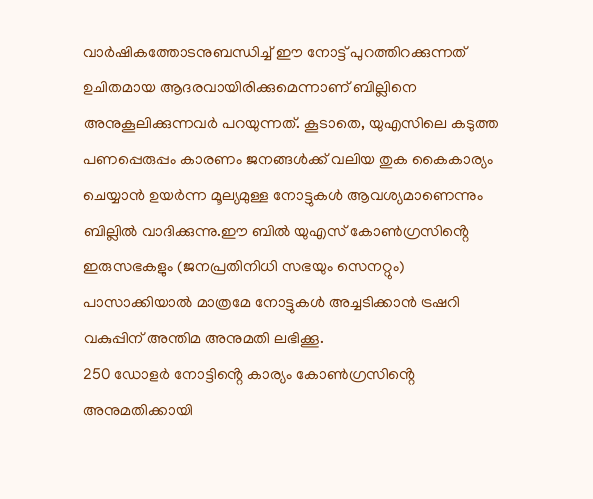വാർഷികത്തോടനുബന്ധിച്ച് ഈ നോട്ട് പുറത്തിറക്കുന്നത് ഉചിതമായ ആദരവായിരിക്കുമെന്നാണ് ബില്ലിനെ അനുകൂലിക്കുന്നവർ പറയുന്നത്. കൂടാതെ, യുഎസിലെ കടുത്ത പണപ്പെരുപ്പം കാരണം ജനങ്ങൾക്ക് വലിയ തുക കൈകാര്യം ചെയ്യാൻ ഉയർന്ന മൂല്യമുള്ള നോട്ടുകൾ ആവശ്യമാണെന്നും ബില്ലിൽ വാദിക്കുന്നു.ഈ ബിൽ യുഎസ് കോൺഗ്രസിൻ്റെ ഇരുസഭകളും (ജനപ്രതിനിധി സഭയും സെനറ്റും) പാസാക്കിയാൽ മാത്രമേ നോട്ടുകൾ അച്ചടിക്കാൻ ട്രഷറി വകുപ്പിന് അന്തിമ അനുമതി ലഭിക്കൂ.
250 ഡോളർ നോട്ടിൻ്റെ കാര്യം കോൺഗ്രസിൻ്റെ അനുമതിക്കായി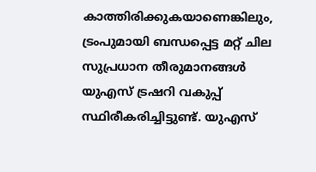കാത്തിരിക്കുകയാണെങ്കിലും, ട്രംപുമായി ബന്ധപ്പെട്ട മറ്റ് ചില സുപ്രധാന തീരുമാനങ്ങൾ യുഎസ് ട്രഷറി വകുപ്പ് സ്ഥിരീകരിച്ചിട്ടുണ്ട്. യുഎസ്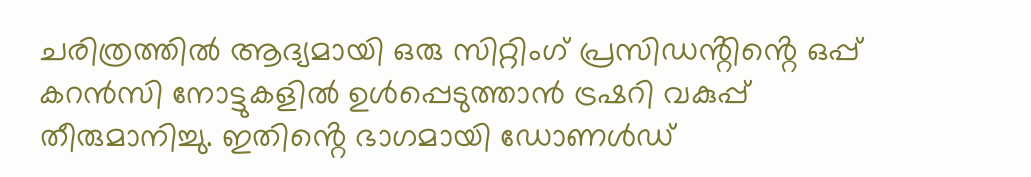ചരിത്രത്തിൽ ആദ്യമായി ഒരു സിറ്റിംഗ് പ്രസിഡൻ്റിൻ്റെ ഒപ്പ് കറൻസി നോട്ടുകളിൽ ഉൾപ്പെടുത്താൻ ട്രഷറി വകുപ്പ് തീരുമാനിച്ചു. ഇതിൻ്റെ ഭാഗമായി ഡോണൾഡ്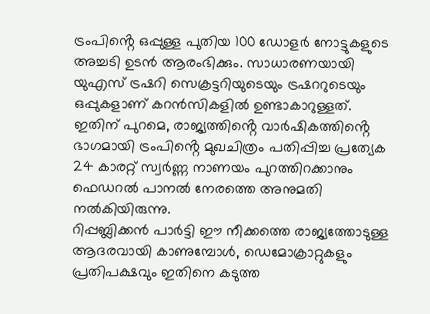ട്രംപിൻ്റെ ഒപ്പുള്ള പുതിയ 100 ഡോളർ നോട്ടുകളുടെ അച്ചടി ഉടൻ ആരംഭിക്കും. സാധാരണയായി യുഎസ് ട്രഷറി സെക്രട്ടറിയുടെയും ട്രഷററുടെയും ഒപ്പുകളാണ് കറൻസികളിൽ ഉണ്ടാകാറുള്ളത്. ഇതിന് പുറമെ, രാജ്യത്തിൻ്റെ വാർഷികത്തിൻ്റെ ഭാഗമായി ട്രംപിൻ്റെ മുഖചിത്രം പതിപ്പിച്ച പ്രത്യേക 24 കാരറ്റ് സ്വർണ്ണ നാണയം പുറത്തിറക്കാനും ഫെഡറൽ പാനൽ നേരത്തെ അനുമതി നൽകിയിരുന്നു.
റിപ്പബ്ലിക്കൻ പാർട്ടി ഈ നീക്കത്തെ രാജ്യത്തോടുള്ള ആദരവായി കാണുമ്പോൾ, ഡെമോക്രാറ്റുകളും പ്രതിപക്ഷവും ഇതിനെ കടുത്ത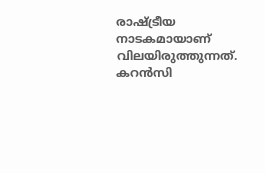രാഷ്ട്രീയ നാടകമായാണ് വിലയിരുത്തുന്നത്. കറൻസി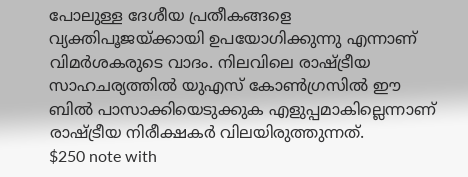പോലുള്ള ദേശീയ പ്രതീകങ്ങളെ വ്യക്തിപൂജയ്ക്കായി ഉപയോഗിക്കുന്നു എന്നാണ് വിമർശകരുടെ വാദം. നിലവിലെ രാഷ്ട്രീയ സാഹചര്യത്തിൽ യുഎസ് കോൺഗ്രസിൽ ഈ ബിൽ പാസാക്കിയെടുക്കുക എളുപ്പമാകില്ലെന്നാണ് രാഷ്ട്രീയ നിരീക്ഷകർ വിലയിരുത്തുന്നത്.
$250 note with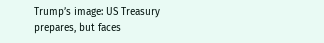Trump’s image: US Treasury prepares, but faces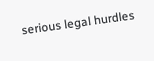serious legal hurdles